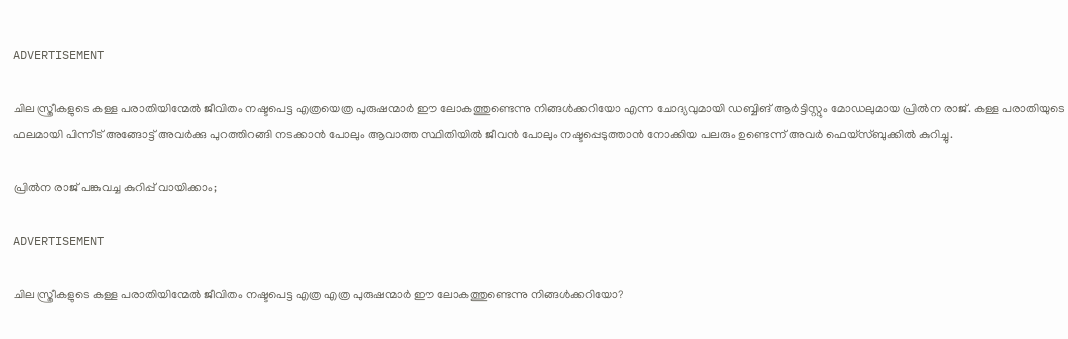ADVERTISEMENT

ചില സ്ത്രീകളുടെ കള്ള പരാതിയിന്മേൽ ജീവിതം നഷ്ടപെട്ട എത്രയെത്ര പുരുഷന്മാർ ഈ ലോകത്തുണ്ടെന്നു നിങ്ങൾക്കറിയോ എന്ന ചോദ്യവുമായി ഡബ്ബിങ് ആര്‍ട്ടിസ്റ്റും മോഡലുമായ പ്രില്‍ന രാജ്. കള്ള പരാതിയുടെ ഫലമായി പിന്നീട് അങ്ങോട്ട് അവർക്കു പുറത്തിറങ്ങി നടക്കാൻ പോലും ആവാത്ത സ്ഥിതിയിൽ ജീവൻ പോലും നഷ്ടപ്പെടുത്താൻ നോക്കിയ പലരും ഉണ്ടെന്ന് അവര്‍ ഫെയ്സ്ബുക്കില്‍ കുറിച്ചു.

പ്രില്‍ന രാജ് പങ്കുവച്ച കുറിപ്പ് വായിക്കാം;

ADVERTISEMENT

ചില സ്ത്രീകളുടെ കള്ള പരാതിയിന്മേൽ ജീവിതം നഷ്ടപെട്ട എത്ര എത്ര പുരുഷന്മാർ ഈ ലോകത്തുണ്ടെന്നു നിങ്ങൾക്കറിയോ?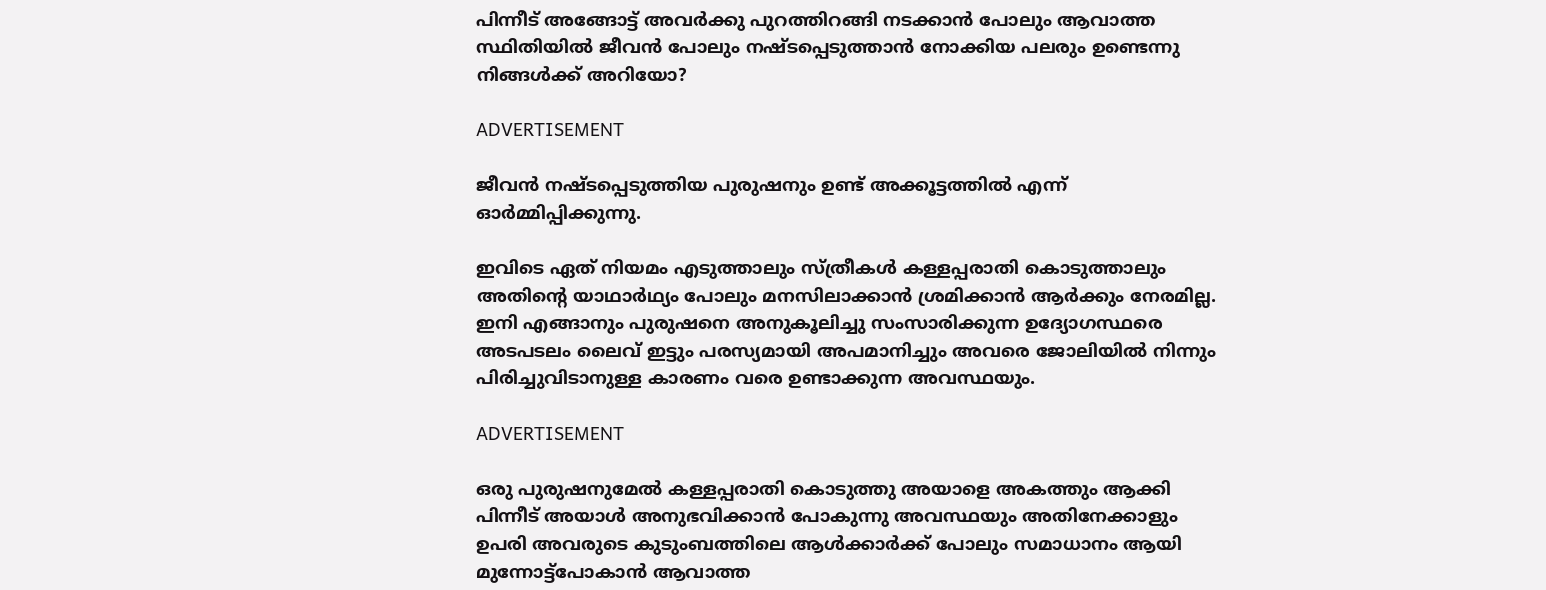പിന്നീട് അങ്ങോട്ട് അവർക്കു പുറത്തിറങ്ങി നടക്കാൻ പോലും ആവാത്ത സ്ഥിതിയിൽ ജീവൻ പോലും നഷ്ടപ്പെടുത്താൻ നോക്കിയ പലരും ഉണ്ടെന്നു നിങ്ങൾക്ക് അറിയോ?

ADVERTISEMENT

ജീവൻ നഷ്ടപ്പെടുത്തിയ പുരുഷനും ഉണ്ട് അക്കൂട്ടത്തിൽ എന്ന് ഓർമ്മിപ്പിക്കുന്നു.

ഇവിടെ ഏത് നിയമം എടുത്താലും സ്ത്രീകൾ കള്ളപ്പരാതി കൊടുത്താലും അതിന്റെ യാഥാർഥ്യം പോലും മനസിലാക്കാൻ ശ്രമിക്കാൻ ആർക്കും നേരമില്ല. ഇനി എങ്ങാനും പുരുഷനെ അനുകൂലിച്ചു സംസാരിക്കുന്ന ഉദ്യോഗസ്ഥരെ അടപടലം ലൈവ് ഇട്ടും പരസ്യമായി അപമാനിച്ചും അവരെ ജോലിയിൽ നിന്നും പിരിച്ചുവിടാനുള്ള കാരണം വരെ ഉണ്ടാക്കുന്ന അവസ്ഥയും.

ADVERTISEMENT

ഒരു പുരുഷനുമേൽ കള്ളപ്പരാതി കൊടുത്തു അയാളെ അകത്തും ആക്കി പിന്നീട് അയാൾ അനുഭവിക്കാൻ പോകുന്നു അവസ്ഥയും അതിനേക്കാളും ഉപരി അവരുടെ കുടുംബത്തിലെ ആൾക്കാർക്ക് പോലും സമാധാനം ആയി മുന്നോട്ട്പോകാൻ ആവാത്ത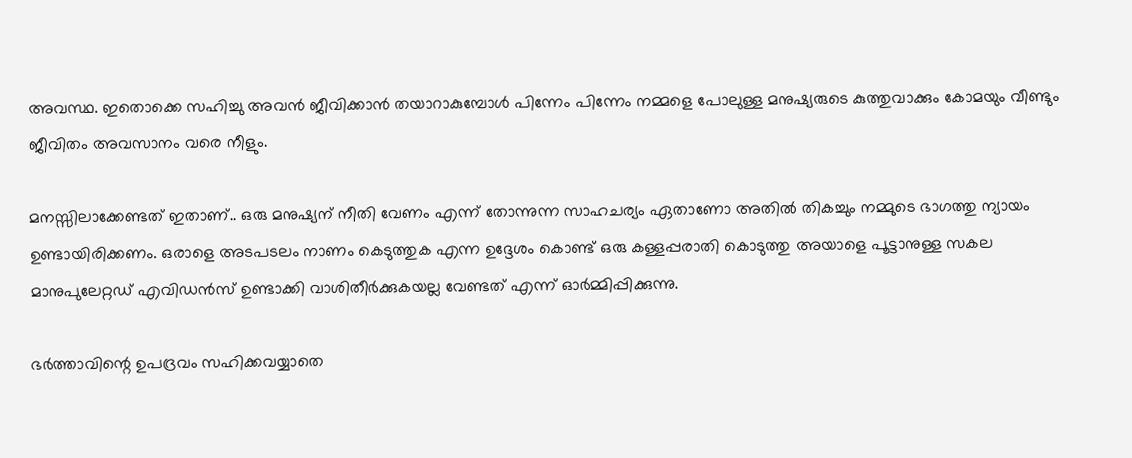അവസ്ഥ. ഇതൊക്കെ സഹിച്ചു അവൻ ജീവിക്കാൻ തയാറാകുമ്പോൾ പിന്നേം പിന്നേം നമ്മളെ പോലുള്ള മനുഷ്യരുടെ കുത്തുവാക്കും കോമയും വീണ്ടും ജീവിതം അവസാനം വരെ നീളും.

മനസ്സിലാക്കേണ്ടത് ഇതാണ്.. ഒരു മനുഷ്യന് നീതി വേണം എന്ന് തോന്നുന്ന സാഹചര്യം ഏതാണോ അതിൽ തികച്ചും നമ്മുടെ ഭാഗത്തു ന്യായം ഉണ്ടായിരിക്കണം. ഒരാളെ അടപടലം നാണം കെടുത്തുക എന്ന ഉദ്ദേശം കൊണ്ട് ഒരു കള്ളപ്പരാതി കൊടുത്തു അയാളെ പൂട്ടാനുള്ള സകല മാനുപുലേറ്റഡ് എവിഡൻസ് ഉണ്ടാക്കി വാശിതീർക്കുകയല്ല വേണ്ടത് എന്ന് ഓർമ്മിപ്പിക്കുന്നു.

ഭർത്താവിന്റെ ഉപദ്രവം സഹിക്കവയ്യാതെ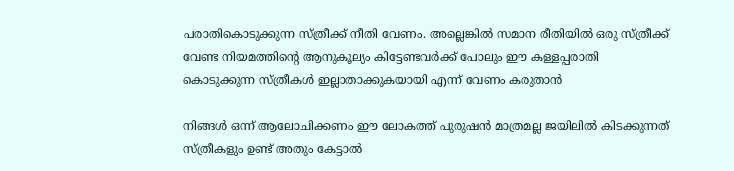പരാതികൊടുക്കുന്ന സ്ത്രീക്ക് നീതി വേണം. അല്ലെങ്കിൽ സമാന രീതിയിൽ ഒരു സ്ത്രീക്ക് വേണ്ട നിയമത്തിന്റെ ആനുകൂല്യം കിട്ടേണ്ടവർക്ക് പോലും ഈ കള്ളപ്പരാതി കൊടുക്കുന്ന സ്ത്രീകൾ ഇല്ലാതാക്കുകയായി എന്ന് വേണം കരുതാൻ

നിങ്ങൾ ഒന്ന് ആലോചിക്കണം ഈ ലോകത്ത് പുരുഷൻ മാത്രമല്ല ജയിലിൽ കിടക്കുന്നത്  സ്ത്രീകളും ഉണ്ട് അതും കേട്ടാൽ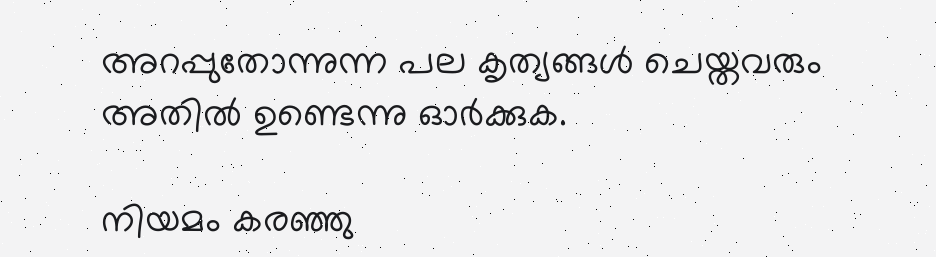അറപ്പുതോന്നുന്ന പല കൃത്യങ്ങൾ ചെയ്തവരും അതിൽ ഉണ്ടെന്നു ഓർക്കുക.

നിയമം കരഞ്ഞു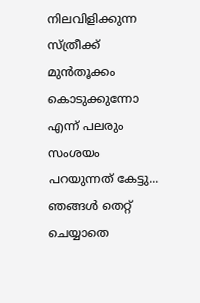നിലവിളിക്കുന്ന സ്ത്രീക്ക് മുൻ‌തൂക്കം കൊടുക്കുന്നോ എന്ന് പലരും സംശയം പറയുന്നത് കേട്ടു... ഞങ്ങൾ തെറ്റ് ചെയ്യാതെ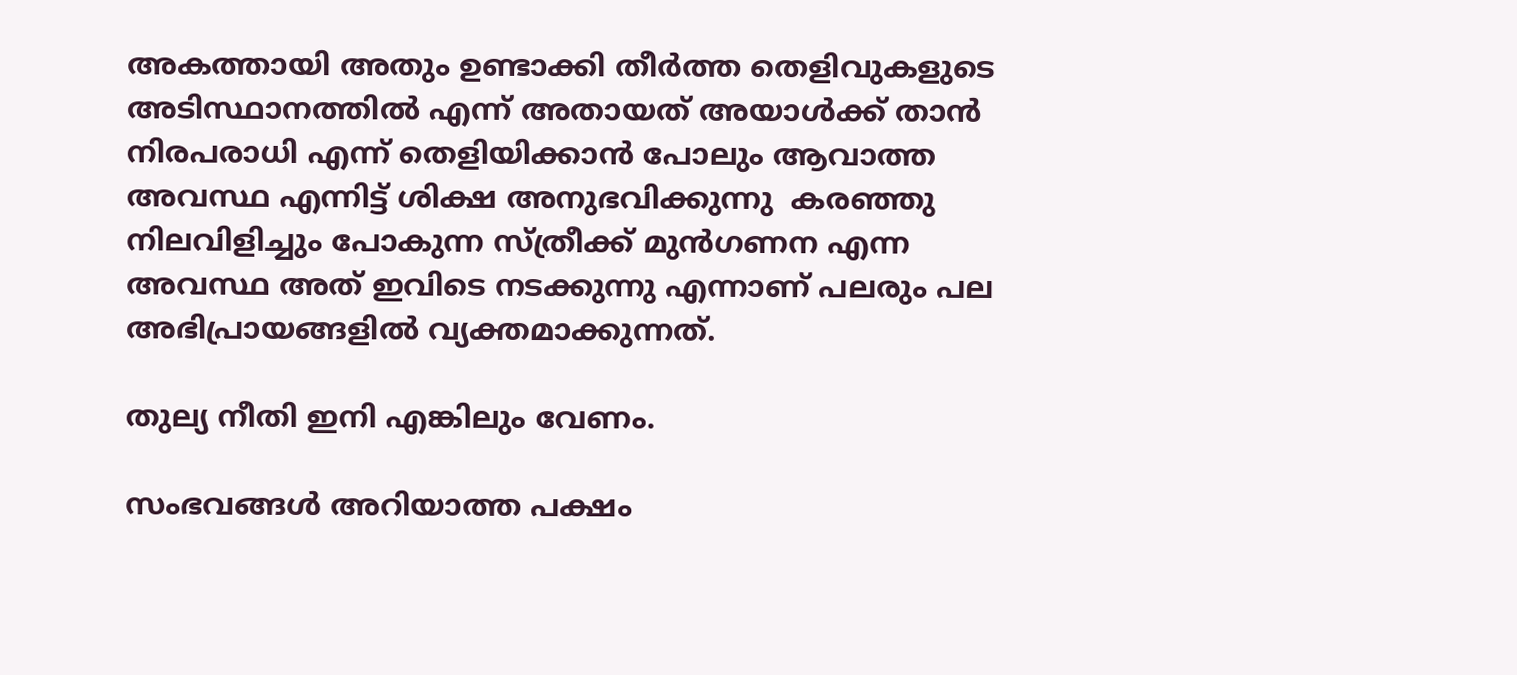അകത്തായി അതും ഉണ്ടാക്കി തീർത്ത തെളിവുകളുടെ അടിസ്ഥാനത്തിൽ എന്ന് അതായത് അയാൾക്ക് താൻ നിരപരാധി എന്ന് തെളിയിക്കാൻ പോലും ആവാത്ത അവസ്ഥ എന്നിട്ട് ശിക്ഷ അനുഭവിക്കുന്നു  കരഞ്ഞു നിലവിളിച്ചും പോകുന്ന സ്ത്രീക്ക് മുൻഗണന എന്ന അവസ്ഥ അത് ഇവിടെ നടക്കുന്നു എന്നാണ് പലരും പല അഭിപ്രായങ്ങളിൽ വ്യക്തമാക്കുന്നത്.

തുല്യ നീതി ഇനി എങ്കിലും വേണം.

സംഭവങ്ങൾ അറിയാത്ത പക്ഷം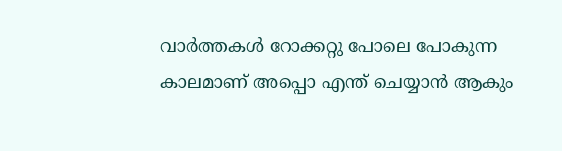വാർത്തകൾ റോക്കറ്റു പോലെ പോകുന്ന കാലമാണ് അപ്പൊ എന്ത് ചെയ്യാൻ ആകും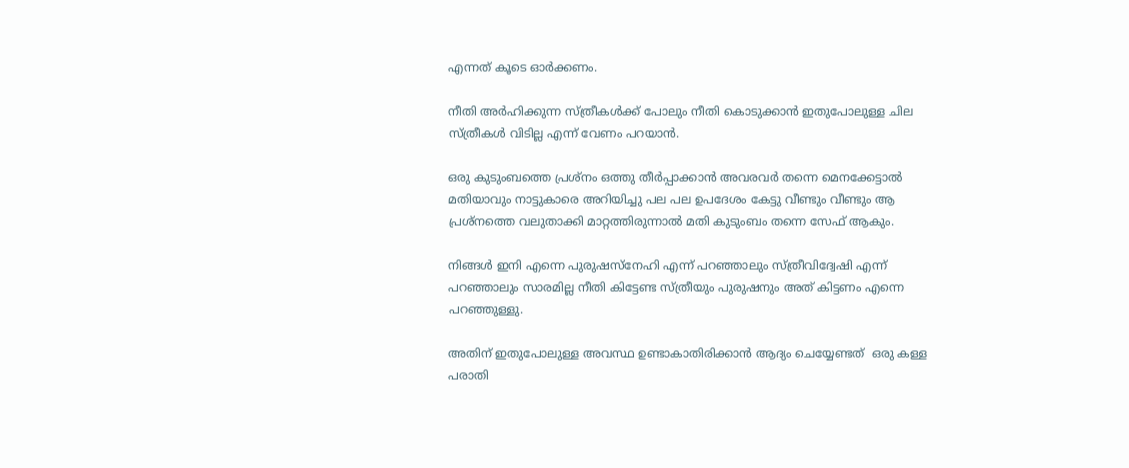എന്നത് കൂടെ ഓർക്കണം.

നീതി അർഹിക്കുന്ന സ്ത്രീകൾക്ക് പോലും നീതി കൊടുക്കാൻ ഇതുപോലുള്ള ചില സ്ത്രീകൾ വിടില്ല എന്ന് വേണം പറയാൻ.

ഒരു കുടുംബത്തെ പ്രശ്നം ഒത്തു തീർപ്പാക്കാൻ അവരവർ തന്നെ മെനക്കേട്ടാൽ മതിയാവും നാട്ടുകാരെ അറിയിച്ചു പല പല ഉപദേശം കേട്ടു വീണ്ടും വീണ്ടും ആ പ്രശ്നത്തെ വലുതാക്കി മാറ്റത്തിരുന്നാൽ മതി കുടുംബം തന്നെ സേഫ് ആകും.

നിങ്ങൾ ഇനി എന്നെ പുരുഷസ്‌നേഹി എന്ന് പറഞ്ഞാലും സ്ത്രീവിദ്വേഷി എന്ന് പറഞ്ഞാലും സാരമില്ല നീതി കിട്ടേണ്ട സ്ത്രീയും പുരുഷനും അത് കിട്ടണം എന്നെ പറഞ്ഞുള്ളു.

അതിന് ഇതുപോലുള്ള അവസ്ഥ ഉണ്ടാകാതിരിക്കാൻ ആദ്യം ചെയ്യേണ്ടത്  ഒരു കള്ള പരാതി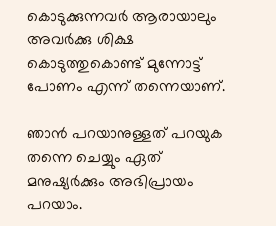കൊടുക്കുന്നവർ ആരായാലും അവർക്കു ശിക്ഷ കൊടുത്തുകൊണ്ട് മുന്നോട്ട് പോണം എന്ന് തന്നെയാണ്.

ഞാൻ പറയാനുള്ളത് പറയുക തന്നെ ചെയ്യും ഏത് മനുഷ്യർക്കും അഭിപ്രായം പറയാം.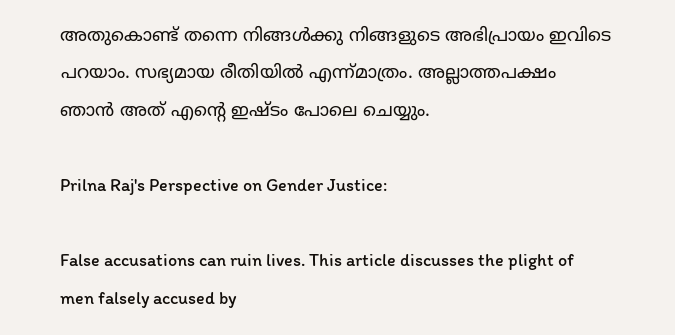അതുകൊണ്ട് തന്നെ നിങ്ങൾക്കു നിങ്ങളുടെ അഭിപ്രായം ഇവിടെ പറയാം. സഭ്യമായ രീതിയിൽ എന്ന്മാത്രം. അല്ലാത്തപക്ഷം ഞാൻ അത് എന്റെ ഇഷ്ടം പോലെ ചെയ്യും.

Prilna Raj's Perspective on Gender Justice:

False accusations can ruin lives. This article discusses the plight of men falsely accused by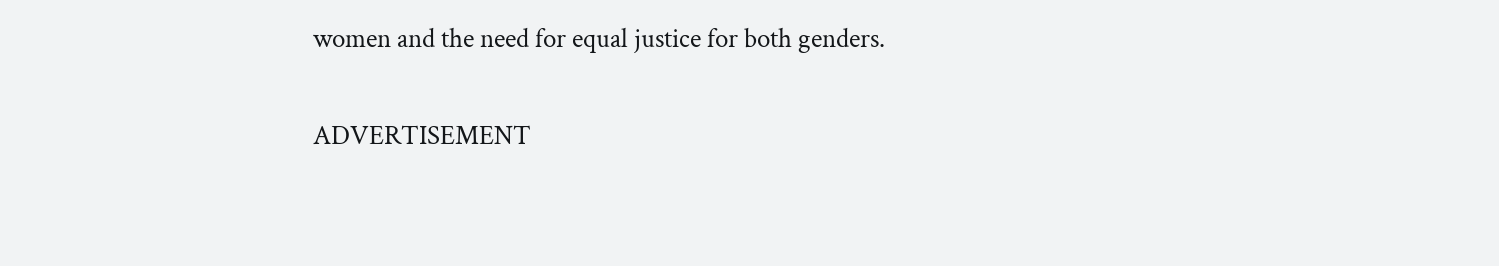women and the need for equal justice for both genders.

ADVERTISEMENT